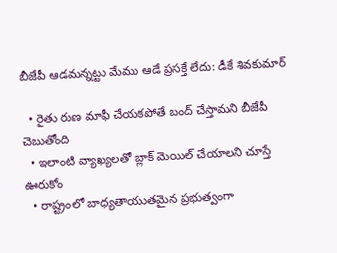బీజేపీ ఆడమన్నట్టు మేము ఆడే ప్రసక్తే లేదు: డీకే శివకుమార్

  • రైతు రుణ మాఫీ చేయకపోతే బంద్ చేస్తామని బీజేపీ చెబుతోంది
  • ఇలాంటి వ్యాఖ్యలతో బ్లాక్ మెయిల్ చేయాలని చూస్తే ఊరుకోం
  • రాష్ట్రంలో బాధ్యతాయుతమైన ప్రభుత్వంగా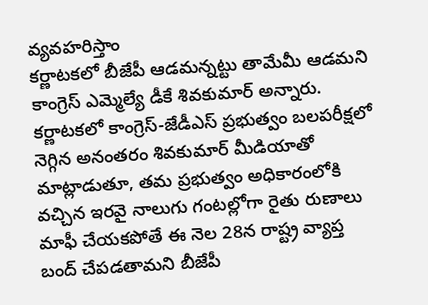వ్యవహరిస్తాం
కర్ణాటకలో బీజేపీ ఆడమన్నట్టు తామేమీ ఆడమని కాంగ్రెస్ ఎమ్మెల్యే డీకే శివకుమార్ అన్నారు. కర్ణాటకలో కాంగ్రెస్-జేడీఎస్ ప్రభుత్వం బలపరీక్షలో నెగ్గిన అనంతరం శివకుమార్ మీడియాతో మాట్లాడుతూ, తమ ప్రభుత్వం అధికారంలోకి వచ్చిన ఇరవై నాలుగు గంటల్లోగా రైతు రుణాలు మాఫీ చేయకపోతే ఈ నెల 28న రాష్ట్ర వ్యాప్త బంద్ చేపడతామని బీజేపీ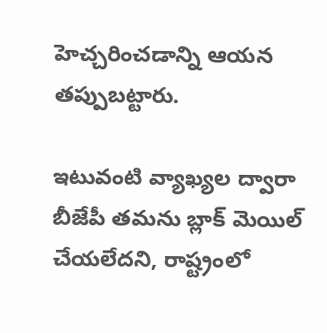హెచ్చరించడాన్ని ఆయన తప్పుబట్టారు.

ఇటువంటి వ్యాఖ్యల ద్వారా బీజేపీ తమను బ్లాక్ మెయిల్ చేయలేదని, రాష్ట్రంలో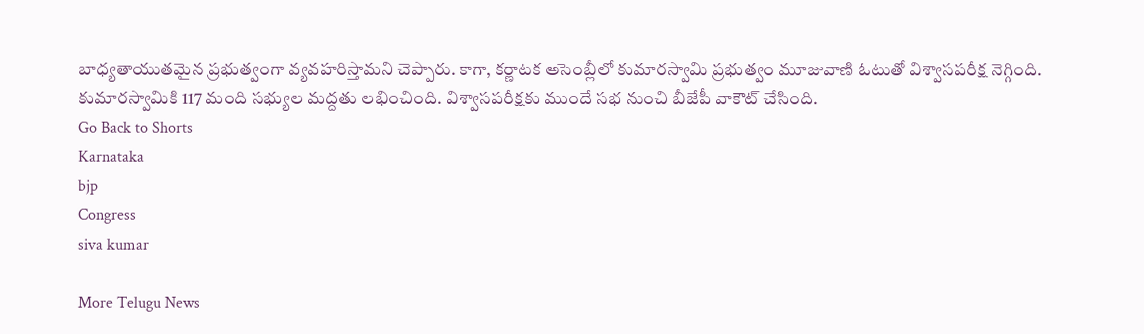బాధ్యతాయుతమైన ప్రభుత్వంగా వ్యవహరిస్తామని చెప్పారు. కాగా, కర్ణాటక అసెంబ్లీలో కుమారస్వామి ప్రభుత్వం మూజువాణి ఓటుతో విశ్వాసపరీక్ష నెగ్గింది. కుమారస్వామికి 117 మంది సభ్యుల మద్దతు లభించింది. విశ్వాసపరీక్షకు ముందే సభ నుంచి బీజేపీ వాకౌట్ చేసింది.
Go Back to Shorts
Karnataka
bjp
Congress
siva kumar

More Telugu News